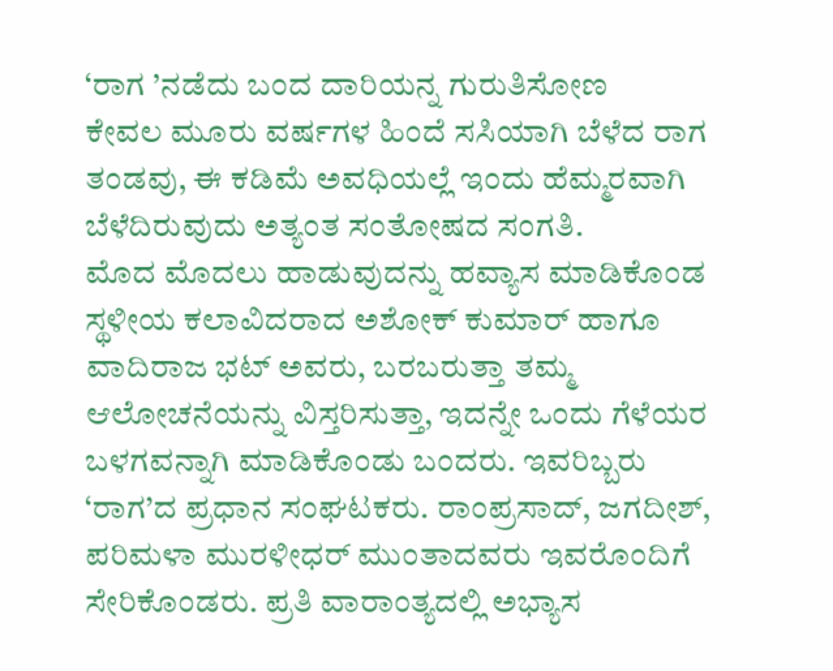‘ರಾಗ ’ನಡೆದು ಬಂದ ದಾರಿಯನ್ನ ಗುರುತಿಸೋಣ
ಕೇವಲ ಮೂರು ವರ್ಷಗಳ ಹಿಂದೆ ಸಸಿಯಾಗಿ ಬೆಳೆದ ರಾಗ ತಂಡವು, ಈ ಕಡಿಮೆ ಅವಧಿಯಲ್ಲೆ ಇಂದು ಹೆಮ್ಮರವಾಗಿ ಬೆಳೆದಿರುವುದು ಅತ್ಯಂತ ಸಂತೋಷದ ಸಂಗತಿ.
ಮೊದ ಮೊದಲು ಹಾಡುವುದನ್ನು ಹವ್ಯಾಸ ಮಾಡಿಕೊಂಡ ಸ್ಥಳೀಯ ಕಲಾವಿದರಾದ ಅಶೋಕ್ ಕುಮಾರ್ ಹಾಗೂ ವಾದಿರಾಜ ಭಟ್ ಅವರು, ಬರಬರುತ್ತಾ ತಮ್ಮ ಆಲೋಚನೆಯನ್ನು ವಿಸ್ತರಿಸುತ್ತಾ, ಇದನ್ನೇ ಒಂದು ಗೆಳೆಯರ ಬಳಗವನ್ನಾಗಿ ಮಾಡಿಕೊಂಡು ಬಂದರು. ಇವರಿಬ್ಬರು ‘ರಾಗ’ದ ಪ್ರಧಾನ ಸಂಘಟಕರು. ರಾಂಪ್ರಸಾದ್, ಜಗದೀಶ್, ಪರಿಮಳಾ ಮುರಳೀಧರ್ ಮುಂತಾದವರು ಇವರೊಂದಿಗೆ ಸೇರಿಕೊಂಡರು. ಪ್ರತಿ ವಾರಾಂತ್ಯದಲ್ಲಿ ಅಭ್ಯಾಸ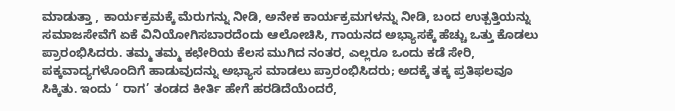ಮಾಡುತ್ತಾ , ಕಾರ್ಯಕ್ರಮಕ್ಕೆ ಮೆರುಗನ್ನು ನೀಡಿ, ಅನೇಕ ಕಾರ್ಯಕ್ರಮಗಳನ್ನು ನೀಡಿ, ಬಂದ ಉತ್ಪತ್ತಿಯನ್ನು ಸಮಾಜಸೇವೆಗೆ ಏಕೆ ವಿನಿಯೋಗಿಸಬಾರದೆಂದು ಆಲೋಚಿಸಿ, ಗಾಯನದ ಅಭ್ಯಾಸಕ್ಕೆ ಹೆಚ್ಚು ಒತ್ತು ಕೊಡಲು ಪ್ರಾರಂಭಿಸಿದರು. ತಮ್ಮ ತಮ್ಮ ಕಛೇರಿಯ ಕೆಲಸ ಮುಗಿದ ನಂತರ, ಎಲ್ಲರೂ ಒಂದು ಕಡೆ ಸೇರಿ, ಪಕ್ಕವಾದ್ಯಗಳೊಂದಿಗೆ ಹಾಡುವುದನ್ನು ಅಭ್ಯಾಸ ಮಾಡಲು ಪ್ರಾರಂಭಿಸಿದರು; ಅದಕ್ಕೆ ತಕ್ಕ ಪ್ರತಿಫಲವೂ ಸಿಕ್ಕಿತು. ಇಂದು ‘ ರಾಗ’ ತಂಡದ ಕೀರ್ತಿ ಹೇಗೆ ಹರಡಿದೆಯೆಂದರೆ,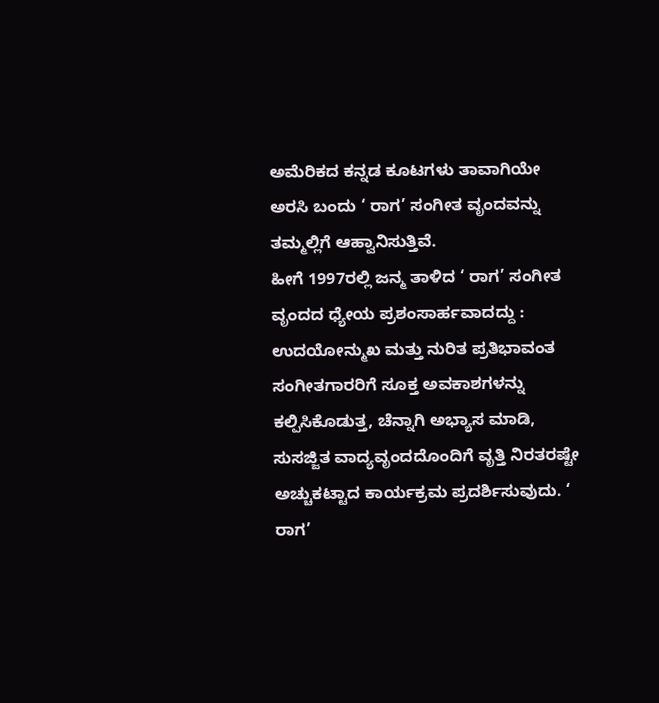ಅಮೆರಿಕದ ಕನ್ನಡ ಕೂಟಗಳು ತಾವಾಗಿಯೇ ಅರಸಿ ಬಂದು ‘ ರಾಗ’ ಸಂಗೀತ ವೃಂದವನ್ನು ತಮ್ಮಲ್ಲಿಗೆ ಆಹ್ವಾನಿಸುತ್ತಿವೆ.
ಹೀಗೆ 1997ರಲ್ಲಿ ಜನ್ಮ ತಾಳಿದ ‘ ರಾಗ’ ಸಂಗೀತ ವೃಂದದ ಧ್ಯೇಯ ಪ್ರಶಂಸಾರ್ಹವಾದದ್ದು : ಉದಯೋನ್ಮುಖ ಮತ್ತು ನುರಿತ ಪ್ರತಿಭಾವಂತ ಸಂಗೀತಗಾರರಿಗೆ ಸೂಕ್ತ ಅವಕಾಶಗಳನ್ನು ಕಲ್ಪಿಸಿಕೊಡುತ್ತ, ಚೆನ್ನಾಗಿ ಅಭ್ಯಾಸ ಮಾಡಿ, ಸುಸಜ್ಜಿತ ವಾದ್ಯವೃಂದದೊಂದಿಗೆ ವೃತ್ತಿ ನಿರತರಷ್ಟೇ ಅಚ್ಚುಕಟ್ಟಾದ ಕಾರ್ಯಕ್ರಮ ಪ್ರದರ್ಶಿಸುವುದು. ‘ ರಾಗ’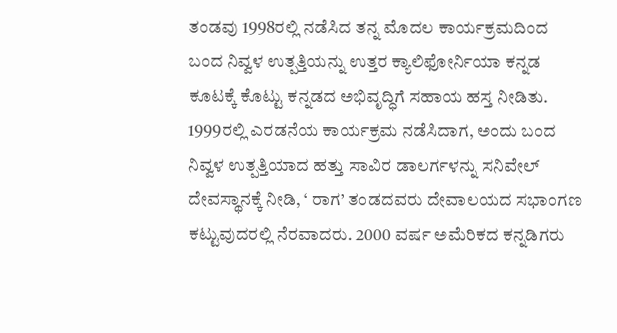ತಂಡವು 1998ರಲ್ಲಿ ನಡೆಸಿದ ತನ್ನ ಮೊದಲ ಕಾರ್ಯಕ್ರಮದಿಂದ ಬಂದ ನಿವ್ವಳ ಉತ್ಪತ್ತಿಯನ್ನು ಉತ್ತರ ಕ್ಯಾಲಿಫೋರ್ನಿಯಾ ಕನ್ನಡ ಕೂಟಕ್ಕೆ ಕೊಟ್ಟು ಕನ್ನಡದ ಅಭಿವೃದ್ಧಿಗೆ ಸಹಾಯ ಹಸ್ತ ನೀಡಿತು. 1999ರಲ್ಲಿ ಎರಡನೆಯ ಕಾರ್ಯಕ್ರಮ ನಡೆಸಿದಾಗ, ಅಂದು ಬಂದ ನಿವ್ವಳ ಉತ್ಪತ್ತಿಯಾದ ಹತ್ತು ಸಾವಿರ ಡಾಲರ್ಗಳನ್ನು ಸನಿವೇಲ್ ದೇವಸ್ಥಾನಕ್ಕೆ ನೀಡಿ, ‘ ರಾಗ’ ತಂಡದವರು ದೇವಾಲಯದ ಸಭಾಂಗಣ ಕಟ್ಟುವುದರಲ್ಲಿ ನೆರವಾದರು. 2000 ವರ್ಷ ಅಮೆರಿಕದ ಕನ್ನಡಿಗರು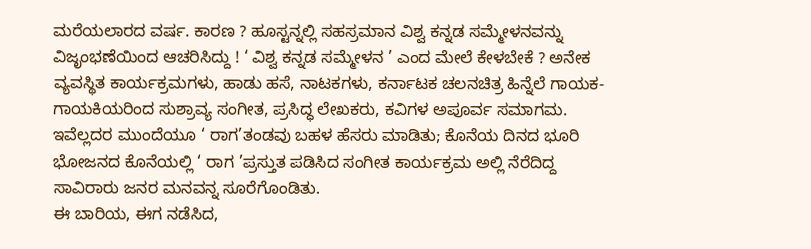ಮರೆಯಲಾರದ ವರ್ಷ. ಕಾರಣ ? ಹೂಸ್ಟನ್ನಲ್ಲಿ ಸಹಸ್ರಮಾನ ವಿಶ್ವ ಕನ್ನಡ ಸಮ್ಮೇಳನವನ್ನು ವಿಜೃಂಭಣೆಯಿಂದ ಆಚರಿಸಿದ್ದು ! ‘ ವಿಶ್ವ ಕನ್ನಡ ಸಮ್ಮೇಳನ ’ ಎಂದ ಮೇಲೆ ಕೇಳಬೇಕೆ ? ಅನೇಕ ವ್ಯವಸ್ಥಿತ ಕಾರ್ಯಕ್ರಮಗಳು, ಹಾಡು ಹಸೆ, ನಾಟಕಗಳು, ಕರ್ನಾಟಕ ಚಲನಚಿತ್ರ ಹಿನ್ನೆಲೆ ಗಾಯಕ-ಗಾಯಕಿಯರಿಂದ ಸುಶ್ರಾವ್ಯ ಸಂಗೀತ, ಪ್ರಸಿದ್ಧ ಲೇಖಕರು, ಕವಿಗಳ ಅಪೂರ್ವ ಸಮಾಗಮ. ಇವೆಲ್ಲದರ ಮುಂದೆಯೂ ‘ ರಾಗ’ತಂಡವು ಬಹಳ ಹೆಸರು ಮಾಡಿತು; ಕೊನೆಯ ದಿನದ ಭೂರಿ ಭೋಜನದ ಕೊನೆಯಲ್ಲಿ ‘ ರಾಗ ’ಪ್ರಸ್ತುತ ಪಡಿಸಿದ ಸಂಗೀತ ಕಾರ್ಯಕ್ರಮ ಅಲ್ಲಿ ನೆರೆದಿದ್ದ ಸಾವಿರಾರು ಜನರ ಮನವನ್ನ ಸೂರೆಗೊಂಡಿತು.
ಈ ಬಾರಿಯ, ಈಗ ನಡೆಸಿದ,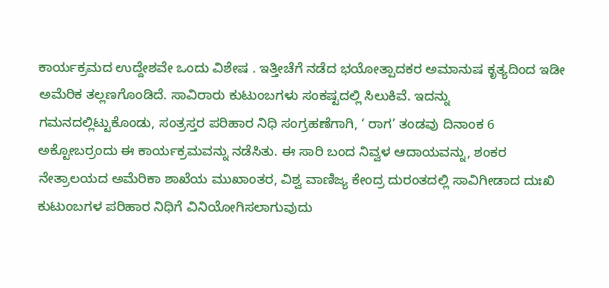ಕಾರ್ಯಕ್ರಮದ ಉದ್ದೇಶವೇ ಒಂದು ವಿಶೇಷ . ಇತ್ತೀಚೆಗೆ ನಡೆದ ಭಯೋತ್ಪಾದಕರ ಅಮಾನುಷ ಕೃತ್ಯದಿಂದ ಇಡೀ ಅಮೆರಿಕ ತಲ್ಲಣಗೊಂಡಿದೆ. ಸಾವಿರಾರು ಕುಟುಂಬಗಳು ಸಂಕಷ್ಟದಲ್ಲಿ ಸಿಲುಕಿವೆ. ಇದನ್ನು ಗಮನದಲ್ಲಿಟ್ಟುಕೊಂಡು, ಸಂತ್ರಸ್ತರ ಪರಿಹಾರ ನಿಧಿ ಸಂಗ್ರಹಣೆಗಾಗಿ, ‘ ರಾಗ’ ತಂಡವು ದಿನಾಂಕ 6 ಅಕ್ಟೋಬರ್ರಂದು ಈ ಕಾರ್ಯಕ್ರಮವನ್ನು ನಡೆಸಿತು. ಈ ಸಾರಿ ಬಂದ ನಿವ್ವಳ ಆದಾಯವನ್ನು, ಶಂಕರ ನೇತ್ರಾಲಯದ ಅಮೆರಿಕಾ ಶಾಖೆಯ ಮುಖಾಂತರ, ವಿಶ್ವ ವಾಣಿಜ್ಯ ಕೇಂದ್ರ ದುರಂತದಲ್ಲಿ ಸಾವಿಗೀಡಾದ ದುಃಖಿ ಕುಟುಂಬಗಳ ಪರಿಹಾರ ನಿಧಿಗೆ ವಿನಿಯೋಗಿಸಲಾಗುವುದು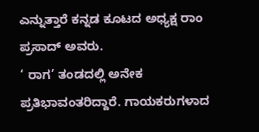ಎನ್ನುತ್ತಾರೆ ಕನ್ನಡ ಕೂಟದ ಅಧ್ಯಕ್ಷ ರಾಂ ಪ್ರಸಾದ್ ಅವರು.
‘ ರಾಗ’ ತಂಡದಲ್ಲಿ ಅನೇಕ ಪ್ರತಿಭಾವಂತರಿದ್ದಾರೆ. ಗಾಯಕರುಗಳಾದ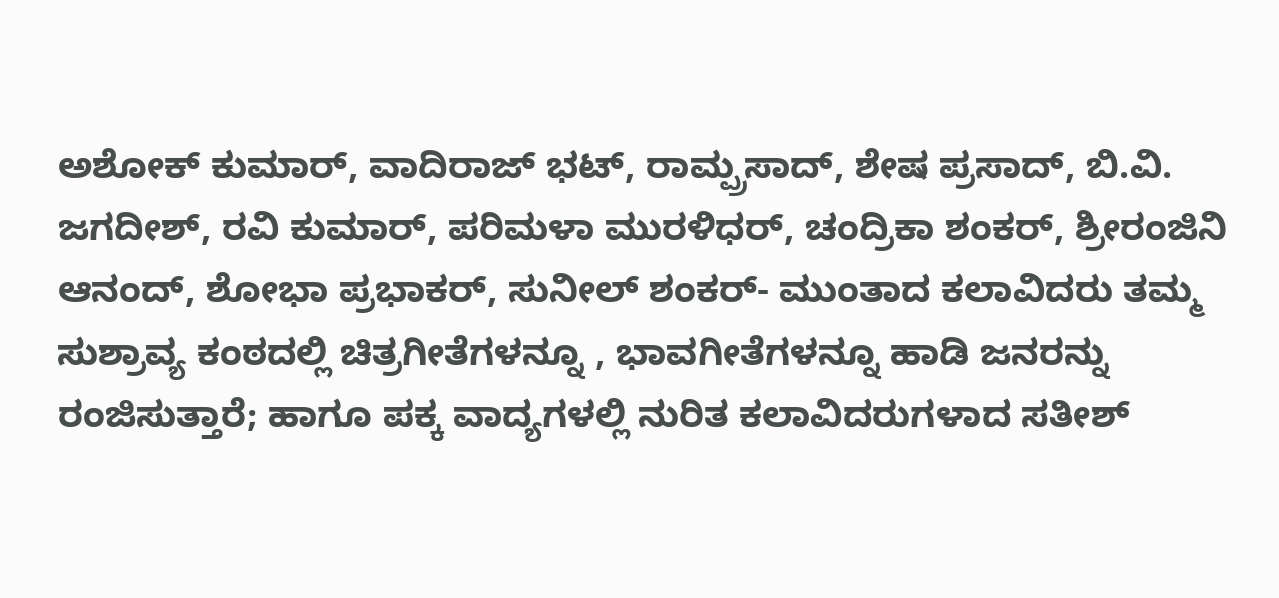ಅಶೋಕ್ ಕುಮಾರ್, ವಾದಿರಾಜ್ ಭಟ್, ರಾಮ್ಪ್ರಸಾದ್, ಶೇಷ ಪ್ರಸಾದ್, ಬಿ.ವಿ. ಜಗದೀಶ್, ರವಿ ಕುಮಾರ್, ಪರಿಮಳಾ ಮುರಳಿಧರ್, ಚಂದ್ರಿಕಾ ಶಂಕರ್, ಶ್ರೀರಂಜಿನಿ ಆನಂದ್, ಶೋಭಾ ಪ್ರಭಾಕರ್, ಸುನೀಲ್ ಶಂಕರ್- ಮುಂತಾದ ಕಲಾವಿದರು ತಮ್ಮ ಸುಶ್ರಾವ್ಯ ಕಂಠದಲ್ಲಿ ಚಿತ್ರಗೀತೆಗಳನ್ನೂ , ಭಾವಗೀತೆಗಳನ್ನೂ ಹಾಡಿ ಜನರನ್ನು ರಂಜಿಸುತ್ತಾರೆ; ಹಾಗೂ ಪಕ್ಕ ವಾದ್ಯಗಳಲ್ಲಿ ನುರಿತ ಕಲಾವಿದರುಗಳಾದ ಸತೀಶ್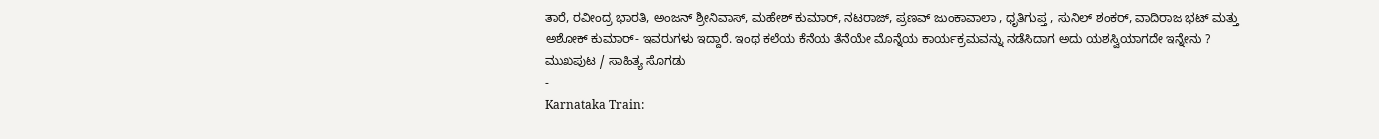ತಾರೆ, ರವೀಂದ್ರ ಭಾರತಿ, ಅಂಜನ್ ಶ್ರೀನಿವಾಸ್, ಮಹೇಶ್ ಕುಮಾರ್, ನಟರಾಜ್, ಪ್ರಣವ್ ಜುಂಕಾವಾಲಾ , ಧೃತಿಗುಪ್ತ , ಸುನಿಲ್ ಶಂಕರ್, ವಾದಿರಾಜ ಭಟ್ ಮತ್ತು ಅಶೋಕ್ ಕುಮಾರ್- ಇವರುಗಳು ಇದ್ದಾರೆ. ಇಂಥ ಕಲೆಯ ಕೆನೆಯ ತೆನೆಯೇ ಮೊನ್ನೆಯ ಕಾರ್ಯಕ್ರಮವನ್ನು ನಡೆಸಿದಾಗ ಅದು ಯಶಸ್ವಿಯಾಗದೇ ಇನ್ನೇನು ?
ಮುಖಪುಟ / ಸಾಹಿತ್ಯ ಸೊಗಡು
-
Karnataka Train: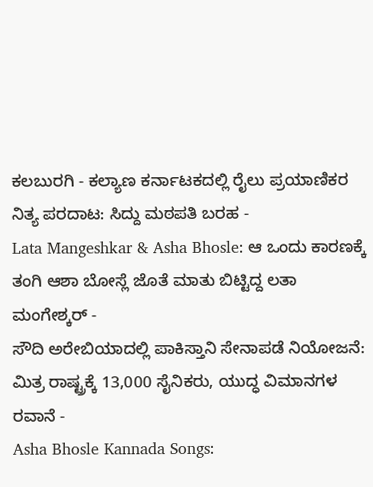ಕಲಬುರಗಿ - ಕಲ್ಯಾಣ ಕರ್ನಾಟಕದಲ್ಲಿ ರೈಲು ಪ್ರಯಾಣಿಕರ ನಿತ್ಯ ಪರದಾಟ: ಸಿದ್ದು ಮಠಪತಿ ಬರಹ -
Lata Mangeshkar & Asha Bhosle: ಆ ಒಂದು ಕಾರಣಕ್ಕೆ ತಂಗಿ ಆಶಾ ಬೋಸ್ಲೆ ಜೊತೆ ಮಾತು ಬಿಟ್ಟಿದ್ದ ಲತಾ ಮಂಗೇಶ್ಕರ್ -
ಸೌದಿ ಅರೇಬಿಯಾದಲ್ಲಿ ಪಾಕಿಸ್ತಾನಿ ಸೇನಾಪಡೆ ನಿಯೋಜನೆ: ಮಿತ್ರ ರಾಷ್ಟ್ರಕ್ಕೆ 13,000 ಸೈನಿಕರು, ಯುದ್ಧ ವಿಮಾನಗಳ ರವಾನೆ -
Asha Bhosle Kannada Songs: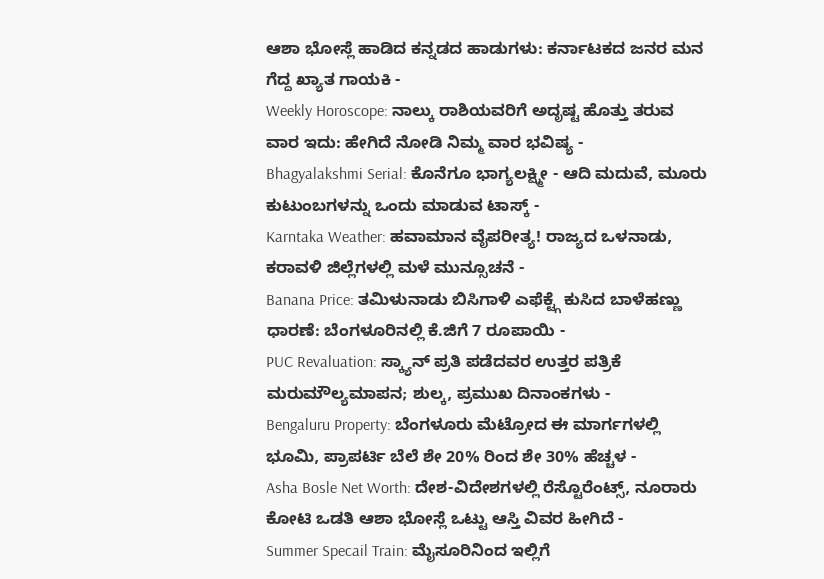ಆಶಾ ಭೋಸ್ಲೆ ಹಾಡಿದ ಕನ್ನಡದ ಹಾಡುಗಳು: ಕರ್ನಾಟಕದ ಜನರ ಮನ ಗೆದ್ದ ಖ್ಯಾತ ಗಾಯಕಿ -
Weekly Horoscope: ನಾಲ್ಕು ರಾಶಿಯವರಿಗೆ ಅದೃಷ್ಟ ಹೊತ್ತು ತರುವ ವಾರ ಇದು: ಹೇಗಿದೆ ನೋಡಿ ನಿಮ್ಮ ವಾರ ಭವಿಷ್ಯ -
Bhagyalakshmi Serial: ಕೊನೆಗೂ ಭಾಗ್ಯಲಕ್ಷ್ಮೀ - ಆದಿ ಮದುವೆ, ಮೂರು ಕುಟುಂಬಗಳನ್ನು ಒಂದು ಮಾಡುವ ಟಾಸ್ಕ್ -
Karntaka Weather: ಹವಾಮಾನ ವೈಪರೀತ್ಯ! ರಾಜ್ಯದ ಒಳನಾಡು, ಕರಾವಳಿ ಜಿಲ್ಲೆಗಳಲ್ಲಿ ಮಳೆ ಮುನ್ಸೂಚನೆ -
Banana Price: ತಮಿಳುನಾಡು ಬಿಸಿಗಾಳಿ ಎಫೆಕ್ಟ್ಗೆ ಕುಸಿದ ಬಾಳೆಹಣ್ಣು ಧಾರಣೆ: ಬೆಂಗಳೂರಿನಲ್ಲಿ ಕೆ.ಜಿಗೆ 7 ರೂಪಾಯಿ -
PUC Revaluation: ಸ್ಕ್ಯಾನ್ ಪ್ರತಿ ಪಡೆದವರ ಉತ್ತರ ಪತ್ರಿಕೆ ಮರುಮೌಲ್ಯಮಾಪನ; ಶುಲ್ಕ, ಪ್ರಮುಖ ದಿನಾಂಕಗಳು -
Bengaluru Property: ಬೆಂಗಳೂರು ಮೆಟ್ರೋದ ಈ ಮಾರ್ಗಗಳಲ್ಲಿ ಭೂಮಿ, ಪ್ರಾಪರ್ಟಿ ಬೆಲೆ ಶೇ 20% ರಿಂದ ಶೇ 30% ಹೆಚ್ಚಳ -
Asha Bosle Net Worth: ದೇಶ-ವಿದೇಶಗಳಲ್ಲಿ ರೆಸ್ಟೊರೆಂಟ್ಸ್, ನೂರಾರು ಕೋಟಿ ಒಡತಿ ಆಶಾ ಭೋಸ್ಲೆ ಒಟ್ಟು ಆಸ್ತಿ ವಿವರ ಹೀಗಿದೆ -
Summer Specail Train: ಮೈಸೂರಿನಿಂದ ಇಲ್ಲಿಗೆ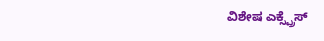ವಿಶೇಷ ಎಕ್ಸ್ಪ್ರೆಸ್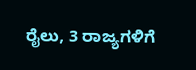ರೈಲು, 3 ರಾಜ್ಯಗಳಿಗೆ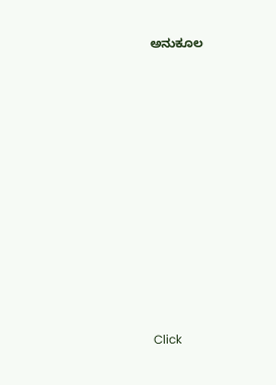ಅನುಕೂಲ












Click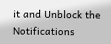it and Unblock the Notifications